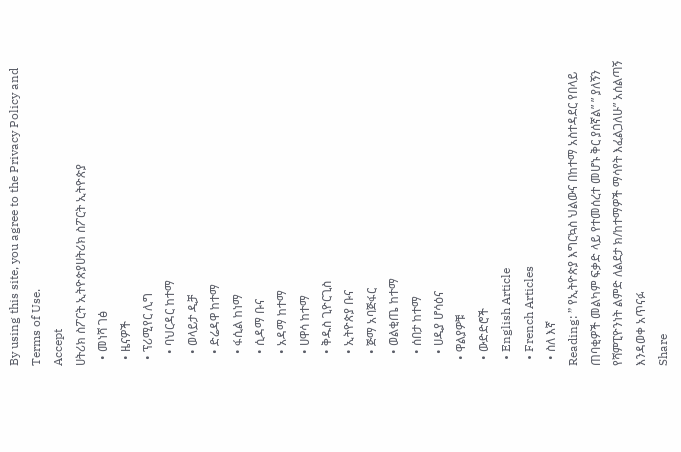By using this site, you agree to the Privacy Policy and Terms of Use.
Accept
ሀትሪክ ስፖርት ኢትዮጵያሀትሪክ ስፖርት ኢትዮጵያ
  • መነሻ ገፅ
  • ዜናዎች
  • ፕሪሚየር ሊግ
    • ባህርዳር ከተማ
    • ወላይታ ዲቻ
    • ድሬዳዋ ከተማ
    • ፋሲል ከነማ
    • ሲዳማ ቡና
    • አዳማ ከተማ
    • ሀዋሳ ከተማ
    • ቅዱስ ጊዮርጊስ
    • ኢትዮጵያ ቡና
    • ጅማ አባጅፋር
    • ወልቂጤ ከተማ
    • ሰበታ ከተማ
    • ሀዲያ ሆሳዕና
  • ዋልያዎቹ
  • ውድድሮች
  • English Article
  • French Articles
  • ስለ እኛ
Reading: ” የኢትዮጵያ እግርኳስ ህልውና በከተማ አስተዳደር የበላይ ጠባቂዎች መልካም ፍቃድ ላይ የተመሰረተ መሆኑ ቅር ያሰኛል” ” ያለኝን የሻምፒዮንነት ልምድ ለልደታ ክ/ከተማዎች ማሳየት እፈልጋለሁ” አሰልጣኝ እንዳወቀ አጥናፉ
Share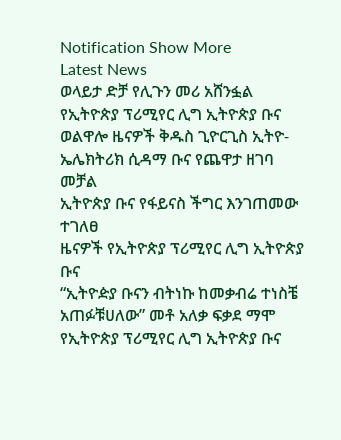Notification Show More
Latest News
ወላይታ ድቻ የሊጉን መሪ አሸንፏል
የኢትዮጵያ ፕሪሚየር ሊግ ኢትዮጵያ ቡና ወልዋሎ ዜናዎች ቅዱስ ጊዮርጊስ ኢትዮ-ኤሌክትሪክ ሲዳማ ቡና የጨዋታ ዘገባ መቻል
ኢትዮጵያ ቡና የፋይናስ ችግር እንገጠመው ተገለፀ
ዜናዎች የኢትዮጵያ ፕሪሚየር ሊግ ኢትዮጵያ ቡና
“ኢትዮዽያ ቡናን ብትነኩ ከመቃብሬ ተነስቼ አጠፉቹሀለው” መቶ አለቃ ፍቃደ ማሞ
የኢትዮጵያ ፕሪሚየር ሊግ ኢትዮጵያ ቡና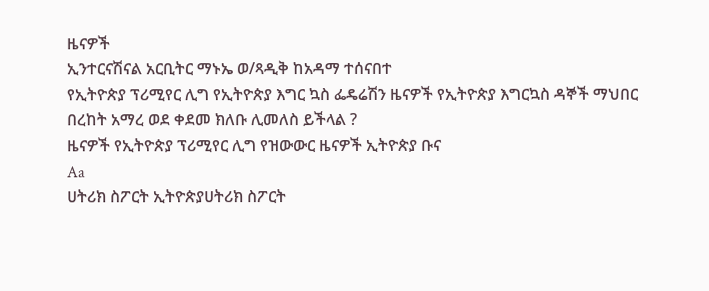ዜናዎች
ኢንተርናሽናል አርቢትር ማኑኤ ወ/ጻዲቅ ከአዳማ ተሰናበተ
የኢትዮጵያ ፕሪሚየር ሊግ የኢትዮጵያ እግር ኳስ ፌዴሬሽን ዜናዎች የኢትዮጵያ እግርኳስ ዳኞች ማህበር
በረከት አማረ ወደ ቀደመ ክለቡ ሊመለስ ይችላል ?
ዜናዎች የኢትዮጵያ ፕሪሚየር ሊግ የዝውውር ዜናዎች ኢትዮጵያ ቡና
Aa
ሀትሪክ ስፖርት ኢትዮጵያሀትሪክ ስፖርት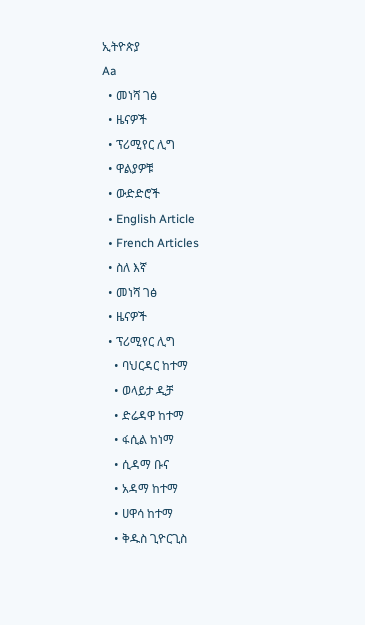ኢትዮጵያ
Aa
  • መነሻ ገፅ
  • ዜናዎች
  • ፕሪሚየር ሊግ
  • ዋልያዎቹ
  • ውድድሮች
  • English Article
  • French Articles
  • ስለ እኛ
  • መነሻ ገፅ
  • ዜናዎች
  • ፕሪሚየር ሊግ
    • ባህርዳር ከተማ
    • ወላይታ ዲቻ
    • ድሬዳዋ ከተማ
    • ፋሲል ከነማ
    • ሲዳማ ቡና
    • አዳማ ከተማ
    • ሀዋሳ ከተማ
    • ቅዱስ ጊዮርጊስ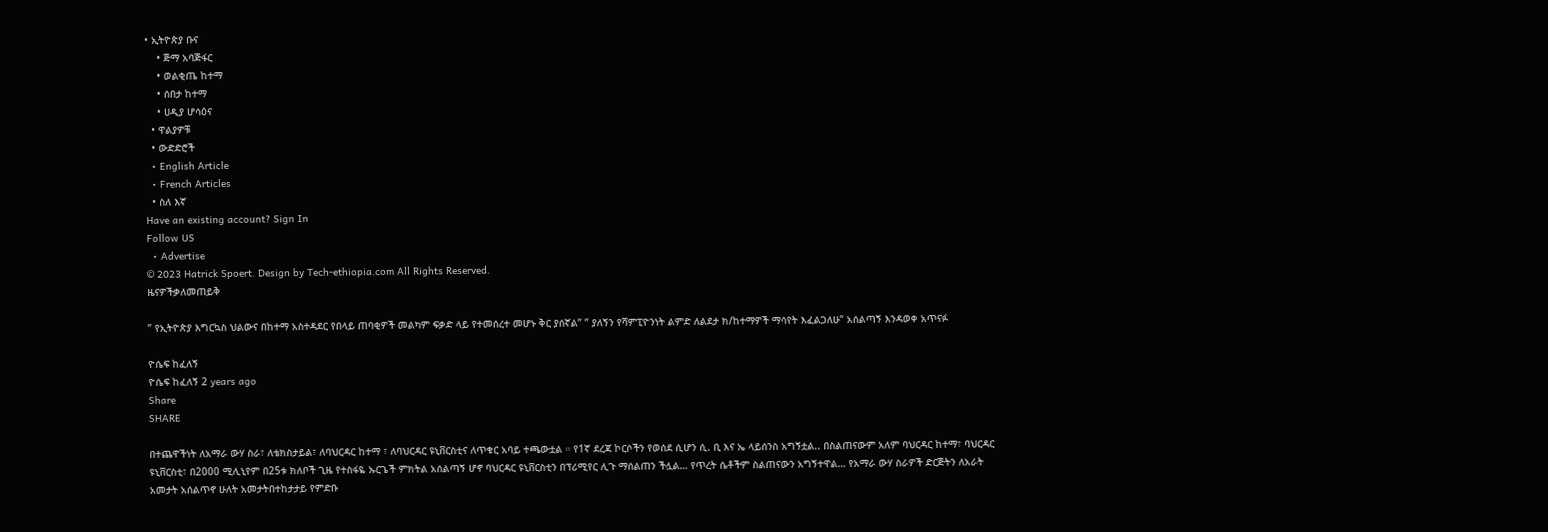• ኢትዮጵያ ቡና
    • ጅማ አባጅፋር
    • ወልቂጤ ከተማ
    • ሰበታ ከተማ
    • ሀዲያ ሆሳዕና
  • ዋልያዎቹ
  • ውድድሮች
  • English Article
  • French Articles
  • ስለ እኛ
Have an existing account? Sign In
Follow US
  • Advertise
© 2023 Hatrick Spoert. Design by Tech-ethiopia.com All Rights Reserved.
ዜናዎችቃለመጠይቅ

” የኢትዮጵያ እግርኳስ ህልውና በከተማ አስተዳደር የበላይ ጠባቂዎች መልካም ፍቃድ ላይ የተመሰረተ መሆኑ ቅር ያሰኛል” ” ያለኝን የሻምፒዮንነት ልምድ ለልደታ ክ/ከተማዎች ማሳየት እፈልጋለሁ” አሰልጣኝ እንዳወቀ አጥናፉ

ዮሴፍ ከፈለኝ
ዮሴፍ ከፈለኝ 2 years ago
Share
SHARE

በተጨዋችነት ለአማራ ውሃ ስራ፣ ለቴክስታይል፣ ለባህርዳር ከተማ ፣ ለባህርዳር ዩኒቨርስቲና ለጥቁር አባይ ተጫውቷል ። የ1ኛ ደረጃ ኮርሶችን የወሰደ ሲሆን ሲ. ቢ እና ኤ ላይሰንስ አግኝቷል.. በስልጠናውም አለም ባህርዳር ከተማ፣ ባህርዳር ዩኒቨርስቲ፣ በ2000 ሚሊኒየም በ25ቱ ክለቦች ጊዜ የተስፋዬ ኡርጌች ምክትል አሰልጣኝ ሆኖ ባህርዳር ዩኒቨርስቲን በፕሪሚየር ሊጉ ማሰልጠን ችሏል… የጥረት ሴቶችም ስልጠናውን አግኝተዋል… የአማራ ውሃ ስራዎች ድርጅትን ለአራት አመታት አሰልጥኖ ሁለት አመታትበተከታታይ የምድቡ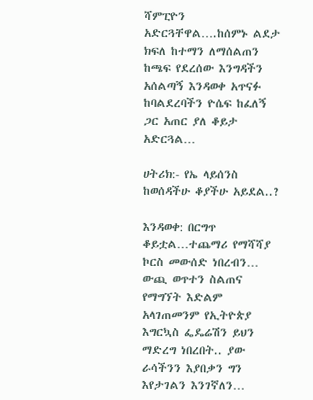ሻምፒዮን አድርጓቸዋል….ከሰምኑ ልደታ ክፍለ ከተማን ለማሰልጠን ከጫፍ የደረሰው እንግዳችን አሰልጣኝ እንዳወቀ አጥናፉ ከባልደረባችን ዮሴፍ ከፈለኝ ጋር አጠር ያለ ቆይታ አድርጓል…

ሀትሪክ:- የኤ ላይሰንስ ከወሰዳችሁ ቆያችሁ አይደል..?

እንዳወቀ: በርግጥ ቆይቷል…ተጨማሪ የማሻሻያ ኮርስ መውሰድ ነበረብን… ውጪ ወጥተን ስልጠና የማግኘት እድልም አላገጠመንም የኢትዮጵያ እግርኳስ ፌዴሬሽን ይህን ማድረግ ነበረበት.. ያው ራሳችንን እያበቃን ግን እየታገልን እንገኛለን…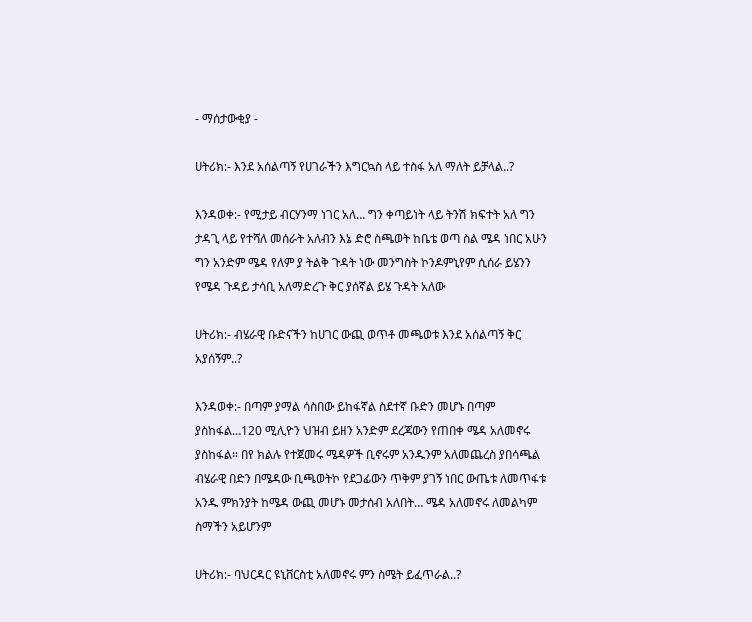- ማሰታውቂያ -

ሀትሪክ:- እንደ አሰልጣኝ የሀገራችን እግርኳስ ላይ ተስፋ አለ ማለት ይቻላል..?

እንዳወቀ:- የሚታይ ብርሃንማ ነገር አለ… ግን ቀጣይነት ላይ ትንሽ ክፍተት አለ ግን ታዳጊ ላይ የተሻለ መሰራት አለብን እኔ ድሮ ስጫወት ከቤቴ ወጣ ስል ሜዳ ነበር አሁን ግን አንድም ሜዳ የለም ያ ትልቅ ጉዳት ነው መንግስት ኮንዶምኒየም ሲሰራ ይሄንን የሜዳ ጉዳይ ታሳቢ አለማድረጉ ቅር ያሰኛል ይሄ ጉዳት አለው

ሀትሪክ:- ብሄራዊ ቡድናችን ከሀገር ውጪ ወጥቶ መጫወቱ እንደ አሰልጣኝ ቅር አያሰኝም..?

እንዳወቀ:- በጣም ያማል ሳስበው ይከፋኛል ስደተኛ ቡድን መሆኑ በጣም ያስከፋል…120 ሚሊዮን ህዝብ ይዘን አንድም ደረጃውን የጠበቀ ሜዳ አለመኖሩ ያስከፋል። በየ ክልሉ የተጀመሩ ሜዳዎች ቢኖሩም አንዱንም አለመጨረስ ያበሳጫል ብሄራዊ በድን በሜዳው ቢጫወትኮ የደጋፊውን ጥቅም ያገኝ ነበር ውጤቱ ለመጥፋቱ አንዱ ምክንያት ከሜዳ ውጪ መሆኑ መታሰብ አለበት… ሜዳ አለመኖሩ ለመልካም ስማችን አይሆንም

ሀትሪክ:- ባህርዳር ዩኒቨርስቲ አለመኖሩ ምን ስሜት ይፈጥራል..?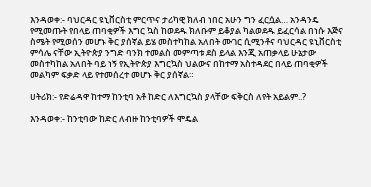እንዳወቀ:- ባህርዳር ዩኒቨርስቲ ምርጥና ታሪካዊ ክለብ ነበር አሁን ግን ፈርሷል… አንዳንዴ የሚመጡት የበላይ ጠባቂዎች እግር ኳስ ከወደዱ ክለቡም ይቆያል ካልወደዱ ይፈርሳል በነሱ እጅና ስሜት የሚወሰን መሆኑ ቅር ያሰኛል ይሄ መስተካከል አለበት ሙገር ሲሚንቶና ባህርዳር ዩኒቨርስቲ ምሳሌ ናቸው ኢትዮጵያ ንግድ ባንክ ተመልስ መምጣቱ ደስ ይላል እንጂ አጠቃላይ ሁኔታው መስተካከል አለበት ባይ ነኝ የኢትዮጵያ እግርኳስ ህልውና በከተማ አስተዳደር በላይ ጠባቂዎች መልካም ፍቃድ ላይ የተመሰረተ መሆኑ ቅር ያሰኛል።

ሀትሪክ:- የድሬዳዋ ከተማ ከንቲባ አቶ ከድር ለእግርኳስ ያላቸው ፍቅርስ ለየት አይልም..?

እንዳወቀ:- ከንቲባው ከድር ለብዙ ከንቲባዎች ሞዴል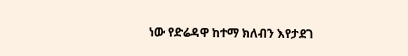ነው የድሬዳዋ ከተማ ክለብን እየታደገ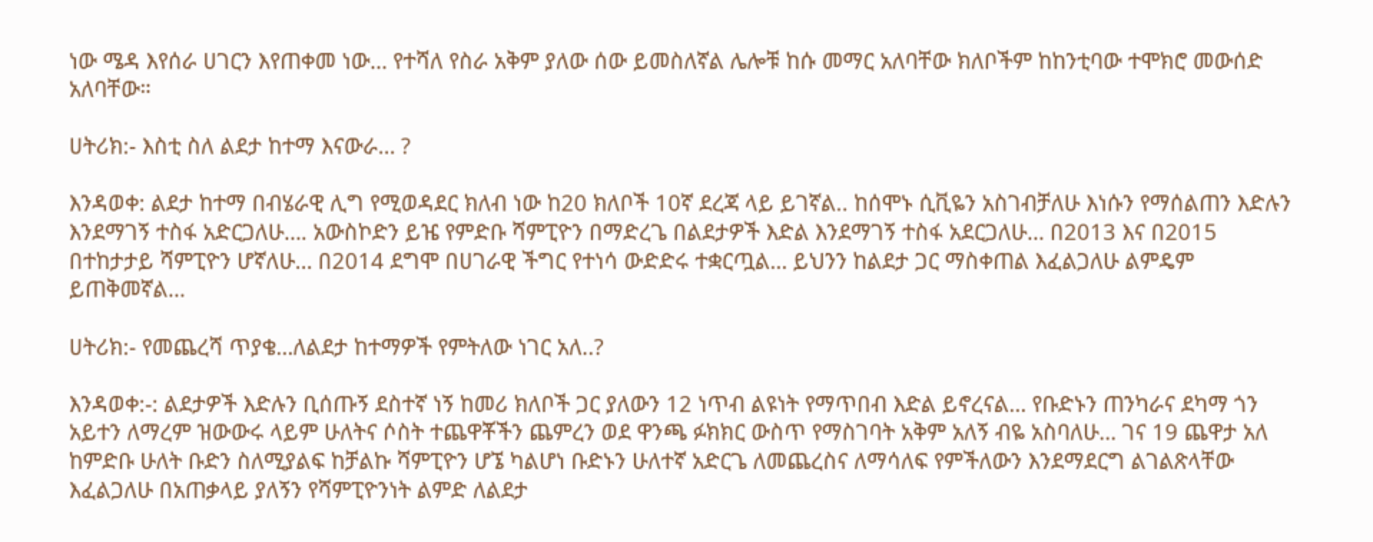ነው ሜዳ እየሰራ ሀገርን እየጠቀመ ነው… የተሻለ የስራ አቅም ያለው ሰው ይመስለኛል ሌሎቹ ከሱ መማር አለባቸው ክለቦችም ከከንቲባው ተሞክሮ መውሰድ አለባቸው።

ሀትሪክ:- እስቲ ስለ ልደታ ከተማ እናውራ… ?

እንዳወቀ: ልደታ ከተማ በብሄራዊ ሊግ የሚወዳደር ክለብ ነው ከ20 ክለቦች 10ኛ ደረጃ ላይ ይገኛል.. ከሰሞኑ ሲቪዬን አስገብቻለሁ እነሱን የማሰልጠን እድሉን እንደማገኝ ተስፋ አድርጋለሁ…. አውስኮድን ይዤ የምድቡ ሻምፒዮን በማድረጌ በልደታዎች እድል እንደማገኝ ተስፋ አደርጋለሁ… በ2013 እና በ2015 በተከታታይ ሻምፒዮን ሆኛለሁ… በ2014 ደግሞ በሀገራዊ ችግር የተነሳ ውድድሩ ተቋርጧል… ይህንን ከልደታ ጋር ማስቀጠል እፈልጋለሁ ልምዴም ይጠቅመኛል…

ሀትሪክ:- የመጨረሻ ጥያቄ…ለልደታ ከተማዎች የምትለው ነገር አለ..?

እንዳወቀ:-: ልደታዎች እድሉን ቢሰጡኝ ደስተኛ ነኝ ከመሪ ክለቦች ጋር ያለውን 12 ነጥብ ልዩነት የማጥበብ እድል ይኖረናል… የቡድኑን ጠንካራና ደካማ ጎን አይተን ለማረም ዝውውሩ ላይም ሁለትና ሶስት ተጨዋቾችን ጨምረን ወደ ዋንጫ ፉክክር ውስጥ የማስገባት አቅም አለኝ ብዬ አስባለሁ… ገና 19 ጨዋታ አለ ከምድቡ ሁለት ቡድን ስለሚያልፍ ከቻልኩ ሻምፒዮን ሆኜ ካልሆነ ቡድኑን ሁለተኛ አድርጌ ለመጨረስና ለማሳለፍ የምችለውን እንደማደርግ ልገልጽላቸው እፈልጋለሁ በአጠቃላይ ያለኝን የሻምፒዮንነት ልምድ ለልደታ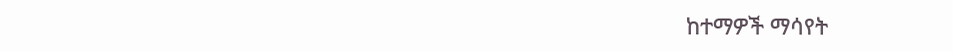ከተማዎች ማሳየት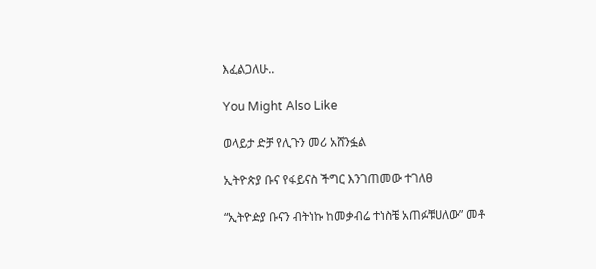እፈልጋለሁ..

You Might Also Like

ወላይታ ድቻ የሊጉን መሪ አሸንፏል

ኢትዮጵያ ቡና የፋይናስ ችግር እንገጠመው ተገለፀ

“ኢትዮዽያ ቡናን ብትነኩ ከመቃብሬ ተነስቼ አጠፉቹሀለው” መቶ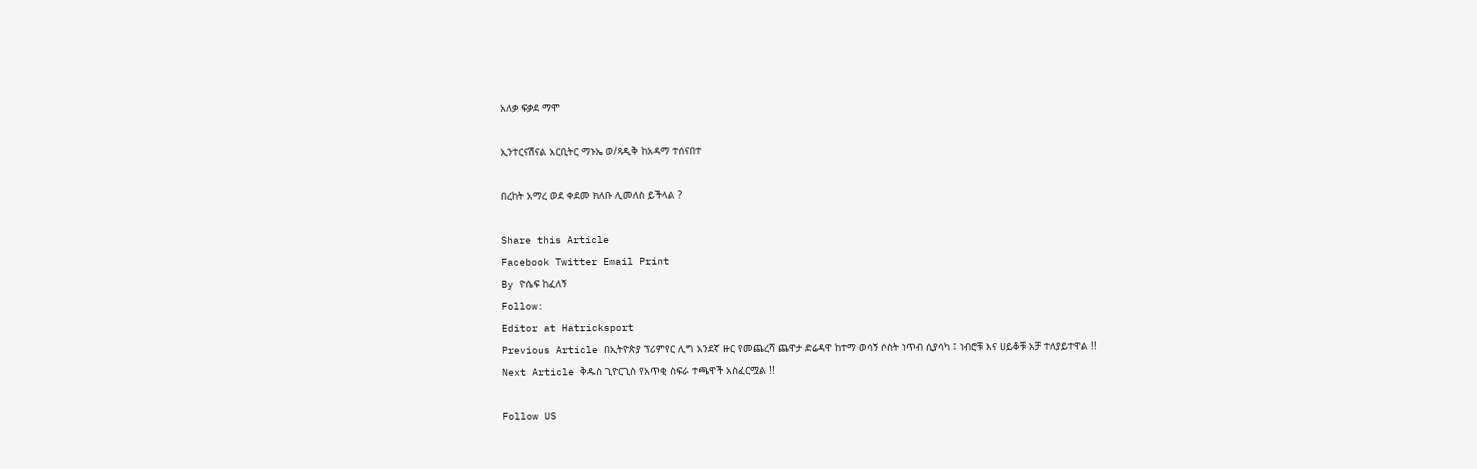አለቃ ፍቃደ ማሞ

ኢንተርናሽናል አርቢትር ማኑኤ ወ/ጻዲቅ ከአዳማ ተሰናበተ

በረከት አማረ ወደ ቀደመ ክለቡ ሊመለስ ይችላል ?

Share this Article
Facebook Twitter Email Print
By ዮሴፍ ከፈለኝ
Follow:
Editor at Hatricksport
Previous Article በኢትዮጵያ ፕሪምየር ሊግ አንደኛ ዙር የመጨረሻ ጨዋታ ድሬዳዋ ከተማ ወሳኝ ሶስት ነጥብ ሲያሳካ ፤ ነብሮቹ እና ሀይቆቹ አቻ ተለያይተዋል !!
Next Article ቅዱስ ጊዮርጊስ የአጥቂ ስፍራ ተጫዋች አስፈርሟል !!

Follow US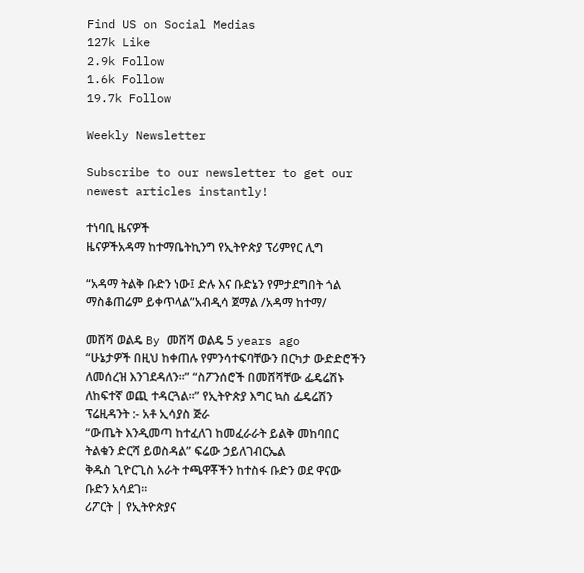Find US on Social Medias
127k Like
2.9k Follow
1.6k Follow
19.7k Follow

Weekly Newsletter

Subscribe to our newsletter to get our newest articles instantly!

ተነባቢ ዜናዎች
ዜናዎችአዳማ ከተማቤትኪንግ የኢትዮጵያ ፕሪምየር ሊግ

“አዳማ ትልቅ ቡድን ነው፤ ድሉ እና ቡድኔን የምታደግበት ጎል ማስቆጠሬም ይቀጥላል”አብዲሳ ጀማል /አዳማ ከተማ/

መሸሻ ወልዴ By መሸሻ ወልዴ 5 years ago
“ሁኔታዎች በዚህ ከቀጠሉ የምንሳተፍባቸውን በርካታ ውድድሮችን ለመሰረዝ እንገደዳለን።” “ስፖንሰሮች በመሸሻቸው ፌዴሬሽኑ ለከፍተኛ ወጪ ተዳርጓል።” የኢትዮጵያ እግር ኳስ ፌዴሬሽን ፕሬዚዳንት :- አቶ ኢሳያስ ጅራ
“ውጤት እንዲመጣ ከተፈለገ ከመፈራራት ይልቅ መከባበር ትልቁን ድርሻ ይወስዳል” ፍሬው ኃይለገብርኤል
ቅዱስ ጊዮርጊስ አራት ተጫዋቾችን ከተስፋ ቡድን ወደ ዋናው ቡድን አሳደገ።
ሪፖርት | የኢትዮጵያና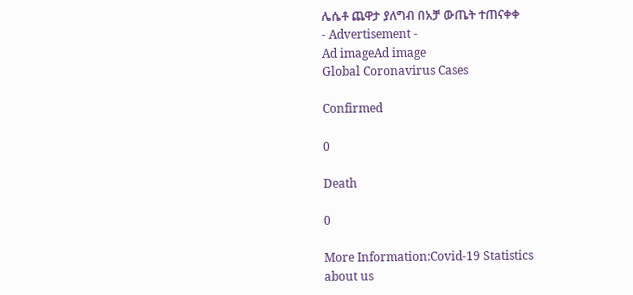ሌሴቶ ጨዋታ ያለግብ በአቻ ውጤት ተጠናቀቀ
- Advertisement -
Ad imageAd image
Global Coronavirus Cases

Confirmed

0

Death

0

More Information:Covid-19 Statistics
about us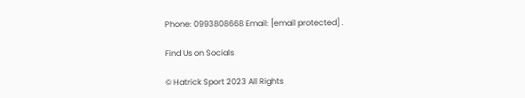Phone: 0993808668 Email: [email protected] .

Find Us on Socials

© Hatrick Sport 2023 All Rights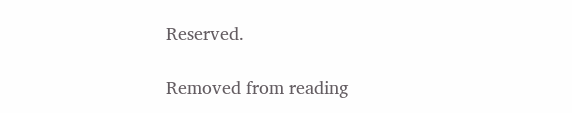Reserved.

Removed from reading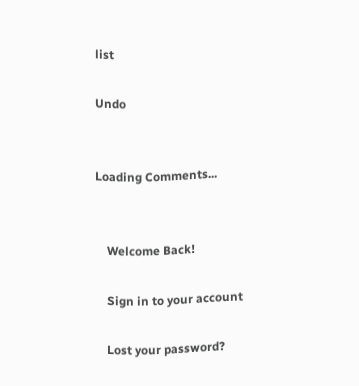list

Undo


Loading Comments...


    Welcome Back!

    Sign in to your account

    Lost your password?